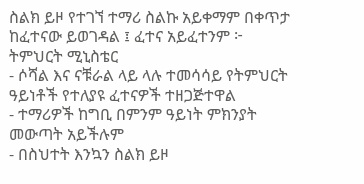ስልክ ይዞ የተገኘ ተማሪ ስልኩ አይቀማም በቀጥታ ከፈተናው ይወገዳል ፤ ፈተና አይፈተንም ፦ ትምህርት ሚኒስቴር
- ሶሻል እና ናቹራል ላይ ላሉ ተመሳሳይ የትምህርት ዓይነቶች የተለያዩ ፈተናዎች ተዘጋጅተዋል
- ተማሪዎች ከግቢ በምንም ዓይነት ምክንያት መውጣት አይችሉም
- በስህተት እንኳን ስልክ ይዞ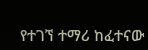የተገኘ ተማሪ ከፈተናው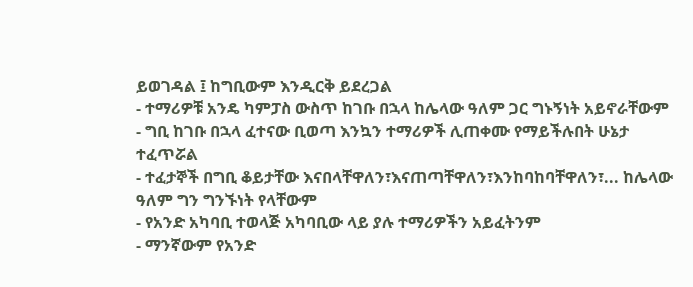ይወገዳል ፤ ከግቢውም እንዲርቅ ይደረጋል
- ተማሪዎቹ አንዴ ካምፓስ ውስጥ ከገቡ በኋላ ከሌላው ዓለም ጋር ግኑኝነት አይኖራቸውም
- ግቢ ከገቡ በኋላ ፈተናው ቢወጣ እንኳን ተማሪዎች ሊጠቀሙ የማይችሉበት ሁኔታ ተፈጥሯል
- ተፈታኞች በግቢ ቆይታቸው እናበላቸዋለን፣እናጠጣቸዋለን፣እንከባከባቸዋለን፣... ከሌላው ዓለም ግን ግንኙነት የላቸውም
- የአንድ አካባቢ ተወላጅ አካባቢው ላይ ያሉ ተማሪዎችን አይፈትንም
- ማንኛውም የአንድ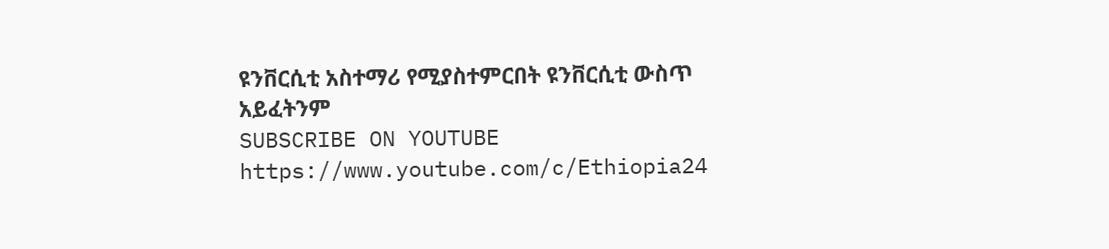ዩንቨርሲቲ አስተማሪ የሚያስተምርበት ዩንቨርሲቲ ውስጥ አይፈትንም
SUBSCRIBE ON YOUTUBE
https://www.youtube.com/c/Ethiopia24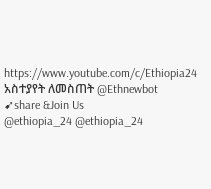https://www.youtube.com/c/Ethiopia24
አስተያየት ለመስጠት @Ethnewbot
➹share &Join Us
@ethiopia_24 @ethiopia_24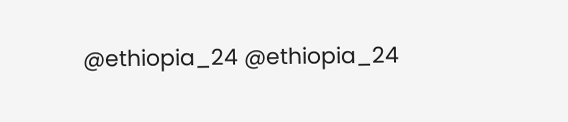@ethiopia_24 @ethiopia_24